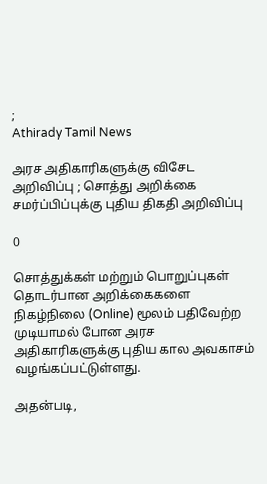;
Athirady Tamil News

அரச அதிகாரிகளுக்கு விசேட அறிவிப்பு ; சொத்து அறிக்கை சமர்ப்பிப்புக்கு புதிய திகதி அறிவிப்பு

0

சொத்துக்கள் மற்றும் பொறுப்புகள் தொடர்பான அறிக்கைகளை நிகழ்நிலை (Online) மூலம் பதிவேற்ற முடியாமல் போன அரச அதிகாரிகளுக்கு புதிய கால அவகாசம் வழங்கப்பட்டுள்ளது.

அதன்படி,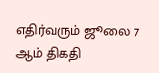எதிர்வரும் ஜூலை 7 ஆம் திகதி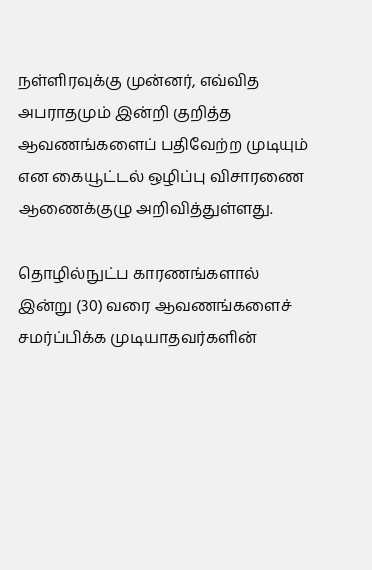நள்ளிரவுக்கு முன்னர், எவ்வித அபராதமும் இன்றி குறித்த ஆவணங்களைப் பதிவேற்ற முடியும் என கையூட்டல் ஒழிப்பு விசாரணை ஆணைக்குழு அறிவித்துள்ளது.

தொழில்நுட்ப காரணங்களால் இன்று (30) வரை ஆவணங்களைச் சமர்ப்பிக்க முடியாதவர்களின்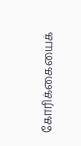கோரிக்கையைக்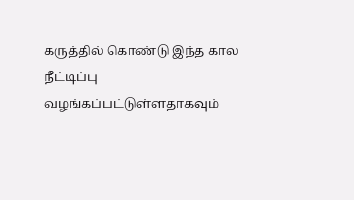கருத்தில் கொண்டு இந்த கால நீட்டிப்பு வழங்கப்பட்டுள்ளதாகவும்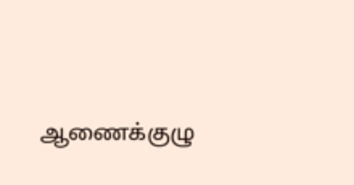ஆணைக்குழு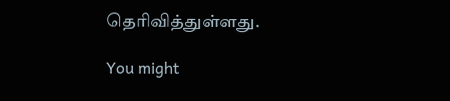தெரிவித்துள்ளது.

You might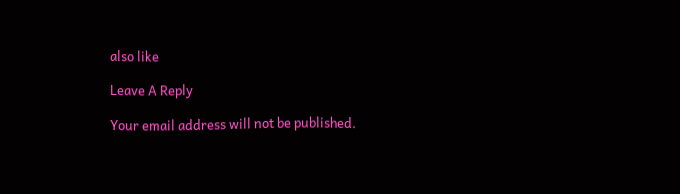also like

Leave A Reply

Your email address will not be published.